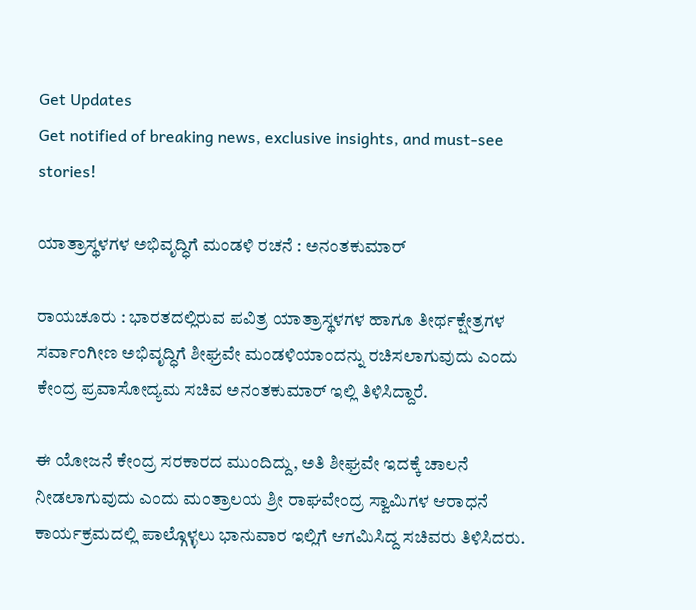Get Updates
Get notified of breaking news, exclusive insights, and must-see stories!

ಯಾತ್ರಾಸ್ಥಳಗಳ ಅಭಿವೃದ್ಧಿಗೆ ಮಂಡಳಿ ರಚನೆ : ಅನಂತಕುಮಾರ್‌

ರಾಯಚೂರು : ಭಾರತದಲ್ಲಿರುವ ಪವಿತ್ರ ಯಾತ್ರಾಸ್ಥಳಗಳ ಹಾಗೂ ತೀರ್ಥಕ್ಷೇತ್ರಗಳ ಸರ್ವಾಂಗೀಣ ಅಭಿವೃದ್ಧಿಗೆ ಶೀಘ್ರವೇ ಮಂಡಳಿಯಾಂದನ್ನು ರಚಿಸಲಾಗುವುದು ಎಂದು ಕೇಂದ್ರ ಪ್ರವಾಸೋದ್ಯಮ ಸಚಿವ ಅನಂತಕುಮಾರ್‌ ಇಲ್ಲಿ ತಿಳಿಸಿದ್ದಾರೆ.

ಈ ಯೋಜನೆ ಕೇಂದ್ರ ಸರಕಾರದ ಮುಂದಿದ್ದು, ಅತಿ ಶೀಘ್ರವೇ ಇದಕ್ಕೆ ಚಾಲನೆ ನೀಡಲಾಗುವುದು ಎಂದು ಮಂತ್ರಾಲಯ ಶ್ರೀ ರಾಘವೇಂದ್ರ ಸ್ವಾಮಿಗಳ ಆರಾಧನೆ ಕಾರ್ಯಕ್ರಮದಲ್ಲಿ ಪಾಲ್ಗೊಳ್ಳಲು ಭಾನುವಾರ ಇಲ್ಲಿಗೆ ಆಗಮಿಸಿದ್ದ ಸಚಿವರು ತಿಳಿಸಿದರು.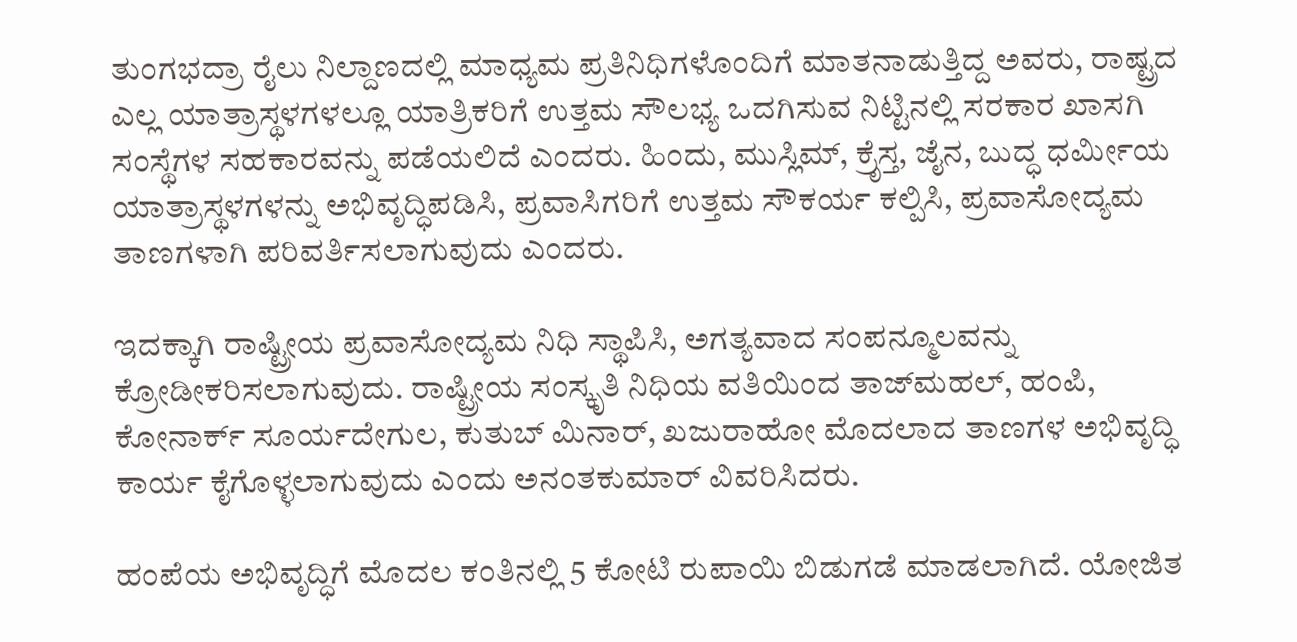ತುಂಗಭದ್ರಾ ರೈಲು ನಿಲ್ದಾಣದಲ್ಲಿ ಮಾಧ್ಯಮ ಪ್ರತಿನಿಧಿಗಳೊಂದಿಗೆ ಮಾತನಾಡುತ್ತಿದ್ದ ಅವರು, ರಾಷ್ಟ್ರದ ಎಲ್ಲ ಯಾತ್ರಾಸ್ಥಳಗಳಲ್ಲೂ ಯಾತ್ರಿಕರಿಗೆ ಉತ್ತಮ ಸೌಲಭ್ಯ ಒದಗಿಸುವ ನಿಟ್ಟಿನಲ್ಲಿ ಸರಕಾರ ಖಾಸಗಿ ಸಂಸ್ಥೆಗಳ ಸಹಕಾರವನ್ನು ಪಡೆಯಲಿದೆ ಎಂದರು. ಹಿಂದು, ಮುಸ್ಲಿಮ್‌, ಕ್ರೆೃಸ್ತ, ಜೈನ, ಬುದ್ಧ ಧರ್ಮೀಯ ಯಾತ್ರಾಸ್ಥಳಗಳನ್ನು ಅಭಿವೃದ್ಧಿಪಡಿಸಿ, ಪ್ರವಾಸಿಗರಿಗೆ ಉತ್ತಮ ಸೌಕರ್ಯ ಕಲ್ಪಿಸಿ, ಪ್ರವಾಸೋದ್ಯಮ ತಾಣಗಳಾಗಿ ಪರಿವರ್ತಿಸಲಾಗುವುದು ಎಂದರು.

ಇದಕ್ಕಾಗಿ ರಾಷ್ಟ್ರೀಯ ಪ್ರವಾಸೋದ್ಯಮ ನಿಧಿ ಸ್ಥಾಪಿಸಿ, ಅಗತ್ಯವಾದ ಸಂಪನ್ಮೂಲವನ್ನು ಕ್ರೋಡೀಕರಿಸಲಾಗುವುದು. ರಾಷ್ಟ್ರೀಯ ಸಂಸ್ಕೃತಿ ನಿಧಿಯ ವತಿಯಿಂದ ತಾಜ್‌ಮಹಲ್‌, ಹಂಪಿ, ಕೋನಾರ್ಕ್‌ ಸೂರ್ಯದೇಗುಲ, ಕುತುಬ್‌ ಮಿನಾರ್‌, ಖಜುರಾಹೋ ಮೊದಲಾದ ತಾಣಗಳ ಅಭಿವೃದ್ಧಿ ಕಾರ್ಯ ಕೈಗೊಳ್ಳಲಾಗುವುದು ಎಂದು ಅನಂತಕುಮಾರ್‌ ವಿವರಿಸಿದರು.

ಹಂಪೆಯ ಅಭಿವೃದ್ಧಿಗೆ ಮೊದಲ ಕಂತಿನಲ್ಲಿ 5 ಕೋಟಿ ರುಪಾಯಿ ಬಿಡುಗಡೆ ಮಾಡಲಾಗಿದೆ. ಯೋಜಿತ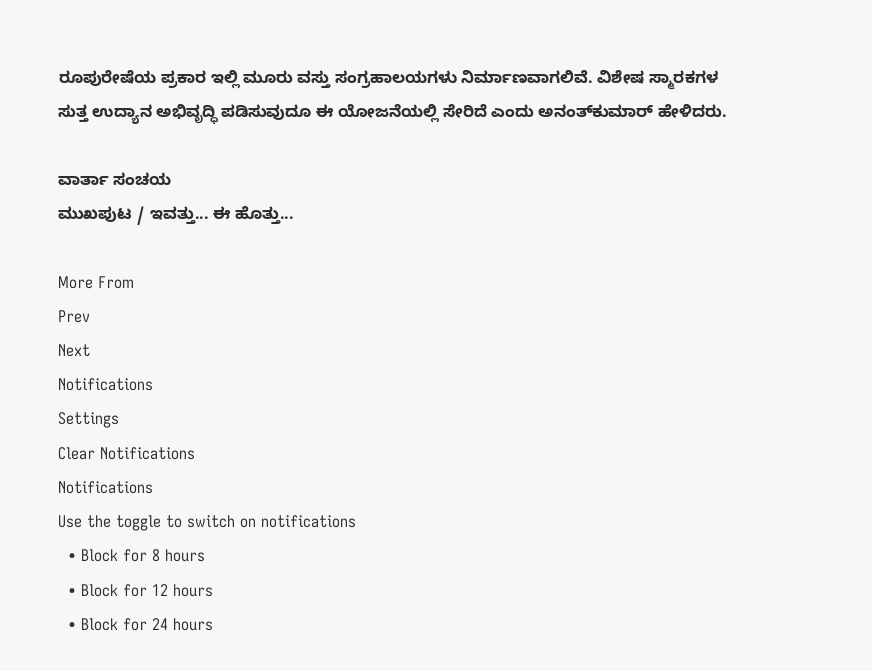ರೂಪುರೇಷೆಯ ಪ್ರಕಾರ ಇಲ್ಲಿ ಮೂರು ವಸ್ತು ಸಂಗ್ರಹಾಲಯಗಳು ನಿರ್ಮಾಣವಾಗಲಿವೆ. ವಿಶೇಷ ಸ್ಮಾರಕಗಳ ಸುತ್ತ ಉದ್ಯಾನ ಅಭಿವೃದ್ಧಿ ಪಡಿಸುವುದೂ ಈ ಯೋಜನೆಯಲ್ಲಿ ಸೇರಿದೆ ಎಂದು ಅನಂತ್‌ಕುಮಾರ್‌ ಹೇಳಿದರು.

ವಾರ್ತಾ ಸಂಚಯ
ಮುಖಪುಟ / ಇವತ್ತು... ಈ ಹೊತ್ತು...

More From
Prev
Next
Notifications
Settings
Clear Notifications
Notifications
Use the toggle to switch on notifications
  • Block for 8 hours
  • Block for 12 hours
  • Block for 24 hours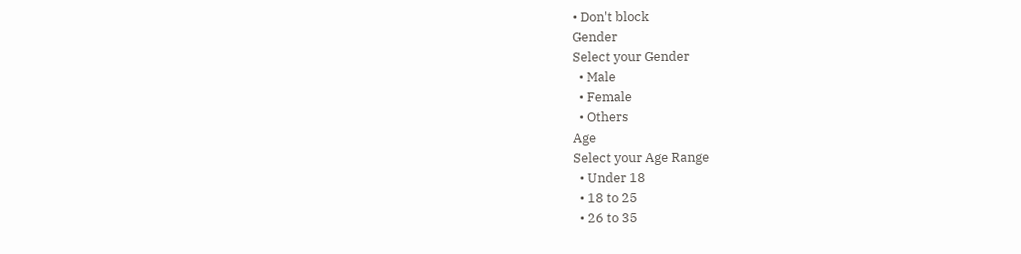• Don't block
Gender
Select your Gender
  • Male
  • Female
  • Others
Age
Select your Age Range
  • Under 18
  • 18 to 25
  • 26 to 35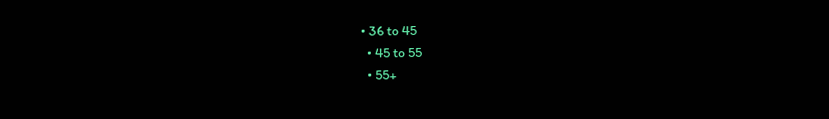• 36 to 45
  • 45 to 55
  • 55+